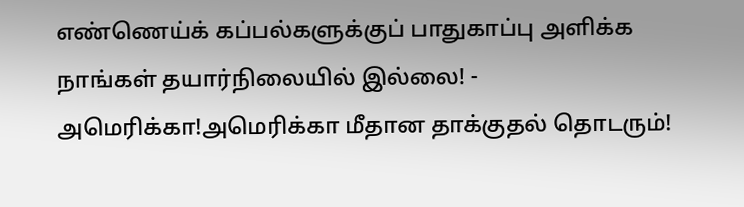எண்ணெய்க் கப்பல்களுக்குப் பாதுகாப்பு அளிக்க நாங்கள் தயார்நிலையில் இல்லை! - அமெரிக்கா!அமெரிக்கா மீதான தாக்குதல் தொடரும்!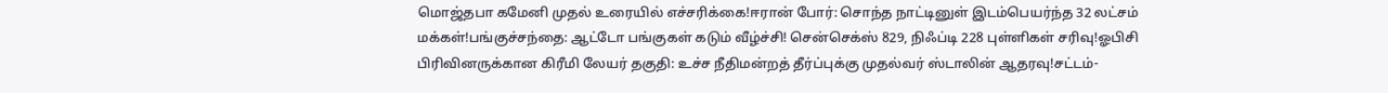மொஜ்தபா கமேனி முதல் உரையில் எச்சரிக்கை!ஈரான் போர்: சொந்த நாட்டினுள் இடம்பெயர்ந்த 32 லட்சம் மக்கள்!பங்குச்சந்தை: ஆட்டோ பங்குகள் கடும் வீழ்ச்சி! சென்செக்ஸ் 829, நிஃப்டி 228 புள்ளிகள் சரிவு!ஓபிசி பிரிவினருக்கான கிரீமி லேயர் தகுதி: உச்ச நீதிமன்றத் தீர்ப்புக்கு முதல்வர் ஸ்டாலின் ஆதரவு!சட்டம்-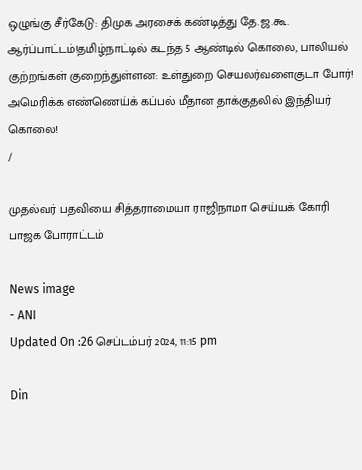ஒழுங்கு சீர்கேடு: திமுக அரசைக் கண்டித்து தே.ஜ.கூ. ஆர்ப்பாட்டம்!தமிழ்நாட்டில் கடந்த 5 ஆண்டில் கொலை, பாலியல் குற்றங்கள் குறைந்துள்ளன: உள்துறை செயலர்வளைகுடா போர்! அமெரிக்க எண்ணெய்க் கப்பல் மீதான தாக்குதலில் இந்தியர் கொலை!
/

முதல்வர் பதவியை சித்தராமையா ராஜிநாமா செய்யக் கோரி பாஜக போராட்டம்

News image
- ANI
Updated On :26 செப்டம்பர் 2024, 11:15 pm

Din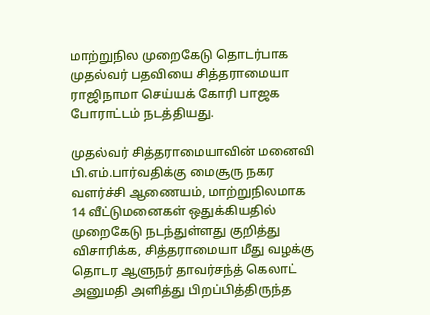மாற்றுநில முறைகேடு தொடர்பாக முதல்வர் பதவியை சித்தராமையா ராஜிநாமா செய்யக் கோரி பாஜக போராட்டம் நடத்தியது.

முதல்வர் சித்தராமையாவின் மனைவி பி.எம்.பார்வதிக்கு மைசூரு நகர வளர்ச்சி ஆணையம், மாற்றுநிலமாக 14 வீட்டுமனைகள் ஒதுக்கியதில் முறைகேடு நடந்துள்ளது குறித்து விசாரிக்க, சித்தராமையா மீது வழக்கு தொடர ஆளுநர் தாவர்சந்த் கெலாட் அனுமதி அளித்து பிறப்பித்திருந்த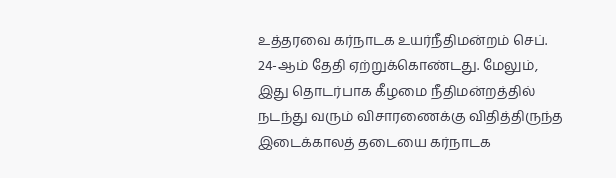உத்தரவை கர்நாடக உயர்நீதிமன்றம் செப். 24-ஆம் தேதி ஏற்றுக்கொண்டது. மேலும், இது தொடர்பாக கீழமை நீதிமன்றத்தில் நடந்து வரும் விசாரணைக்கு விதித்திருந்த இடைக்காலத் தடையை கர்நாடக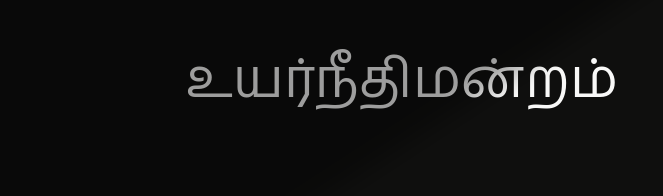உயர்நீதிமன்றம்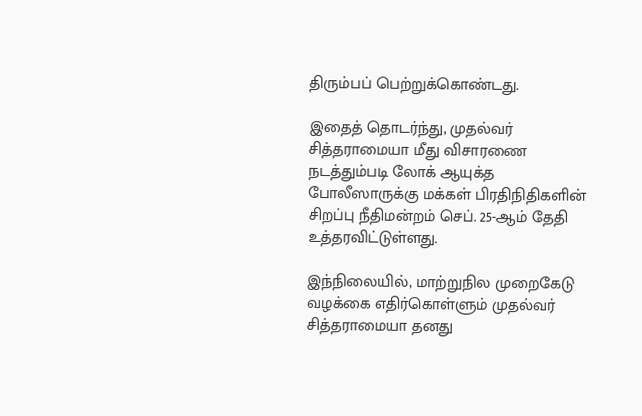திரும்பப் பெற்றுக்கொண்டது.

இதைத் தொடர்ந்து, முதல்வர் சித்தராமையா மீது விசாரணை நடத்தும்படி லோக் ஆயுக்த போலீஸாருக்கு மக்கள் பிரதிநிதிகளின் சிறப்பு நீதிமன்றம் செப். 25-ஆம் தேதி உத்தரவிட்டுள்ளது.

இந்நிலையில், மாற்றுநில முறைகேடு வழக்கை எதிர்கொள்ளும் முதல்வர் சித்தராமையா தனது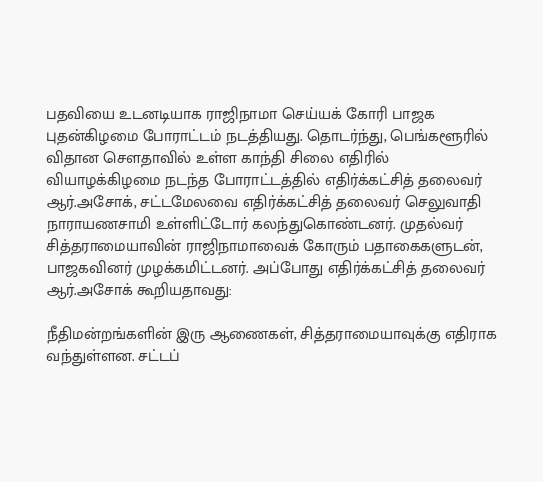பதவியை உடனடியாக ராஜிநாமா செய்யக் கோரி பாஜக புதன்கிழமை போராட்டம் நடத்தியது. தொடர்ந்து, பெங்களூரில் விதான சௌதாவில் உள்ள காந்தி சிலை எதிரில் வியாழக்கிழமை நடந்த போராட்டத்தில் எதிர்க்கட்சித் தலைவர் ஆர்.அசோக், சட்டமேலவை எதிர்க்கட்சித் தலைவர் செலுவாதி நாராயணசாமி உள்ளிட்டோர் கலந்துகொண்டனர். முதல்வர் சித்தராமையாவின் ராஜிநாமாவைக் கோரும் பதாகைகளுடன், பாஜகவினர் முழக்கமிட்டனர். அப்போது எதிர்க்கட்சித் தலைவர் ஆர்.அசோக் கூறியதாவது:

நீதிமன்றங்களின் இரு ஆணைகள், சித்தராமையாவுக்கு எதிராக வந்துள்ளன. சட்டப்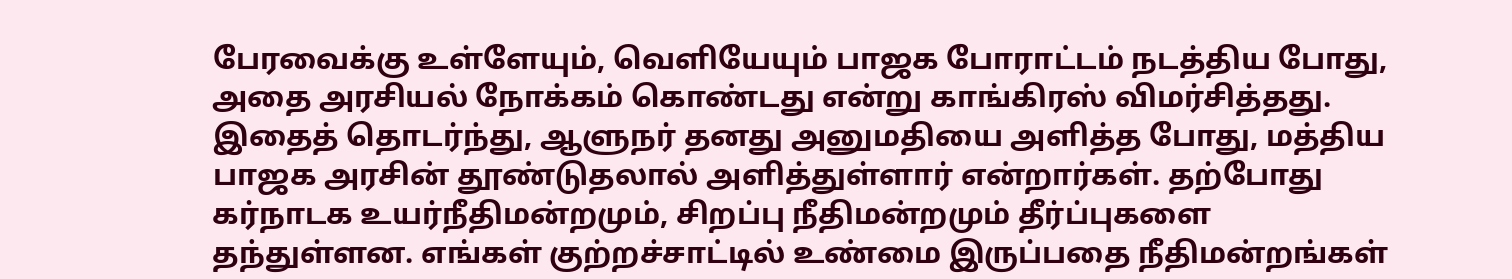பேரவைக்கு உள்ளேயும், வெளியேயும் பாஜக போராட்டம் நடத்திய போது, அதை அரசியல் நோக்கம் கொண்டது என்று காங்கிரஸ் விமர்சித்தது. இதைத் தொடர்ந்து, ஆளுநர் தனது அனுமதியை அளித்த போது, மத்திய பாஜக அரசின் தூண்டுதலால் அளித்துள்ளார் என்றார்கள். தற்போது கர்நாடக உயர்நீதிமன்றமும், சிறப்பு நீதிமன்றமும் தீர்ப்புகளை தந்துள்ளன. எங்கள் குற்றச்சாட்டில் உண்மை இருப்பதை நீதிமன்றங்கள்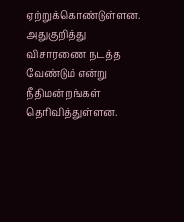ஏற்றுக்கொண்டுள்ளன. அதுகுறித்து விசாரணை நடத்த வேண்டும் என்று நீதிமன்றங்கள் தெரிவித்துள்ளன.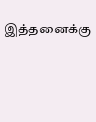இத்தனைக்கு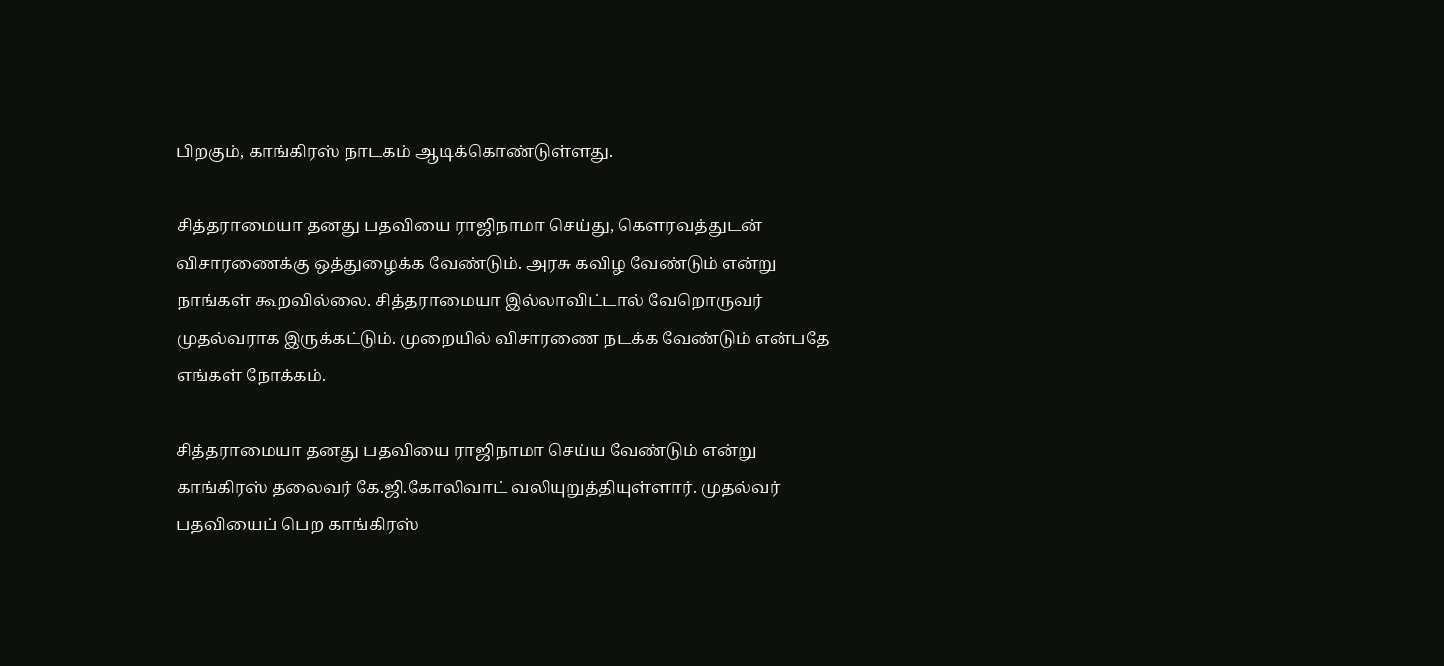பிறகும், காங்கிரஸ் நாடகம் ஆடிக்கொண்டுள்ளது.

சித்தராமையா தனது பதவியை ராஜிநாமா செய்து, கௌரவத்துடன் விசாரணைக்கு ஒத்துழைக்க வேண்டும். அரசு கவிழ வேண்டும் என்று நாங்கள் கூறவில்லை. சித்தராமையா இல்லாவிட்டால் வேறொருவர் முதல்வராக இருக்கட்டும். முறையில் விசாரணை நடக்க வேண்டும் என்பதே எங்கள் நோக்கம்.

சித்தராமையா தனது பதவியை ராஜிநாமா செய்ய வேண்டும் என்று காங்கிரஸ் தலைவர் கே.ஜி.கோலிவாட் வலியுறுத்தியுள்ளார். முதல்வர் பதவியைப் பெற காங்கிரஸ்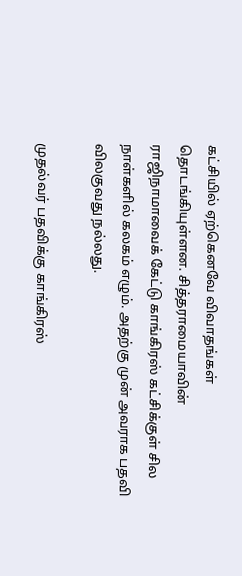கட்சியில் ஏற்கெனவே விவாதங்கள் தொடங்கியுள்ளன. சித்தராமையாவின் ராஜிநாமாவைக் கேட்டு காங்கிரஸ் கட்சிக்குள் சில நாள்களில் கலகம் எழும். அதற்கு முன் அவராக பதவி விலகுவது நல்லது.

முதல்வர் பதவிக்கு காங்கிரஸ்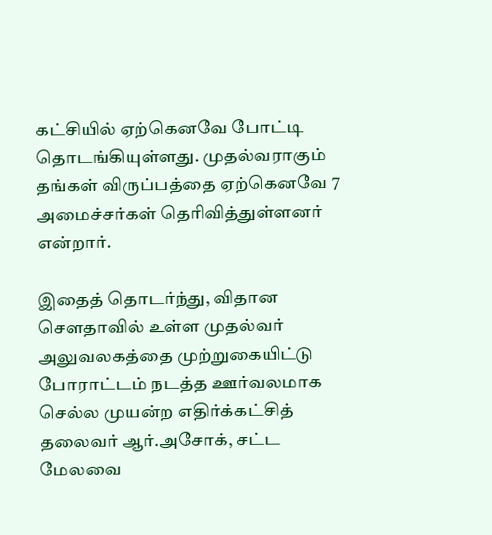கட்சியில் ஏற்கெனவே போட்டி தொடங்கியுள்ளது. முதல்வராகும் தங்கள் விருப்பத்தை ஏற்கெனவே 7 அமைச்சர்கள் தெரிவித்துள்ளனர் என்றார்.

இதைத் தொடர்ந்து, விதான சௌதாவில் உள்ள முதல்வர் அலுவலகத்தை முற்றுகையிட்டு போராட்டம் நடத்த ஊர்வலமாக செல்ல முயன்ற எதிர்க்கட்சித் தலைவர் ஆர்.அசோக், சட்ட மேலவை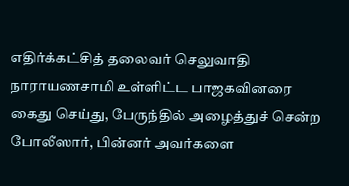எதிர்க்கட்சித் தலைவர் செலுவாதி நாராயணசாமி உள்ளிட்ட பாஜகவினரை கைது செய்து, பேருந்தில் அழைத்துச் சென்ற போலீஸார், பின்னர் அவர்களை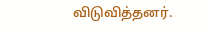விடுவித்தனர்.